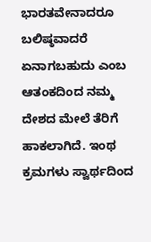ಭಾರತವೇನಾದರೂ ಬಲಿಷ್ಠವಾದರೆ ಏನಾಗಬಹುದು ಎಂಬ ಆತಂಕದಿಂದ ನಮ್ಮ ದೇಶದ ಮೇಲೆ ತೆರಿಗೆ ಹಾಕಲಾಗಿದೆ. ಇಂಥ ಕ್ರಮಗಳು ಸ್ವಾರ್ಥದಿಂದ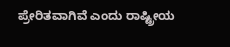ಪ್ರೇರಿತವಾಗಿವೆ ಎಂದು ರಾಷ್ಟ್ರೀಯ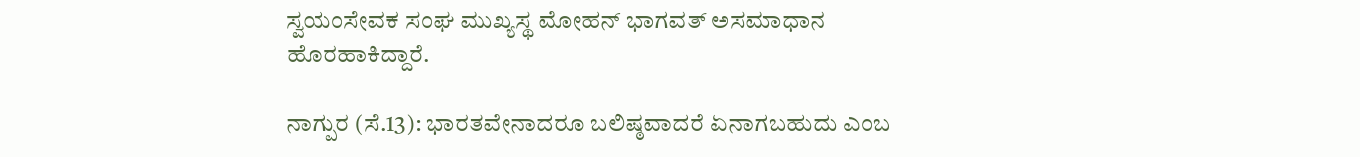ಸ್ವಯಂಸೇವಕ ಸಂಘ ಮುಖ್ಯಸ್ಥ ಮೋಹನ್‌ ಭಾಗವತ್‌ ಅಸಮಾಧಾನ ಹೊರಹಾಕಿದ್ದಾರೆ.

ನಾಗ್ಪುರ (ಸೆ.13): ಭಾರತವೇನಾದರೂ ಬಲಿಷ್ಠವಾದರೆ ಏನಾಗಬಹುದು ಎಂಬ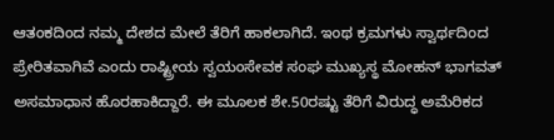ಆತಂಕದಿಂದ ನಮ್ಮ ದೇಶದ ಮೇಲೆ ತೆರಿಗೆ ಹಾಕಲಾಗಿದೆ. ಇಂಥ ಕ್ರಮಗಳು ಸ್ವಾರ್ಥದಿಂದ ಪ್ರೇರಿತವಾಗಿವೆ ಎಂದು ರಾಷ್ಟ್ರೀಯ ಸ್ವಯಂಸೇವಕ ಸಂಘ ಮುಖ್ಯಸ್ಥ ಮೋಹನ್‌ ಭಾಗವತ್‌ ಅಸಮಾಧಾನ ಹೊರಹಾಕಿದ್ದಾರೆ. ಈ ಮೂಲಕ ಶೇ.50ರಷ್ಟು ತೆರಿಗೆ ವಿರುದ್ಧ ಅಮೆರಿಕದ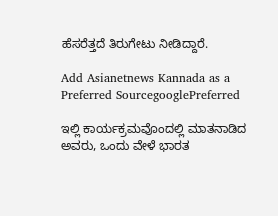ಹೆಸರೆತ್ತದೆ ತಿರುಗೇಟು ನೀಡಿದ್ದಾರೆ.

Add Asianetnews Kannada as a Preferred SourcegooglePreferred

ಇಲ್ಲಿ ಕಾರ್ಯಕ್ರಮವೊಂದಲ್ಲಿ ಮಾತನಾಡಿದ ಅವರು, ಒಂದು ವೇಳೆ ಭಾರತ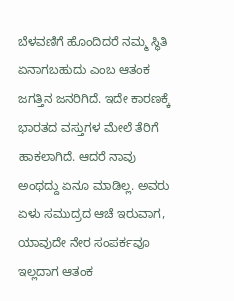ಬೆಳವಣಿಗೆ ಹೊಂದಿದರೆ ನಮ್ಮ ಸ್ಥಿತಿ ಏನಾಗಬಹುದು ಎಂಬ ಆತಂಕ ಜಗತ್ತಿನ ಜನರಿಗಿದೆ. ಇದೇ ಕಾರಣಕ್ಕೆ ಭಾರತದ ವಸ್ತುಗಳ ಮೇಲೆ ತೆರಿಗೆ ಹಾಕಲಾಗಿದೆ. ಆದರೆ ನಾವು ಅಂಥದ್ದು ಏನೂ ಮಾಡಿಲ್ಲ. ಅವರು ಏಳು ಸಮುದ್ರದ ಆಚೆ ಇರುವಾಗ, ಯಾವುದೇ ನೇರ ಸಂಪರ್ಕವೂ ಇಲ್ಲದಾಗ ಆತಂಕ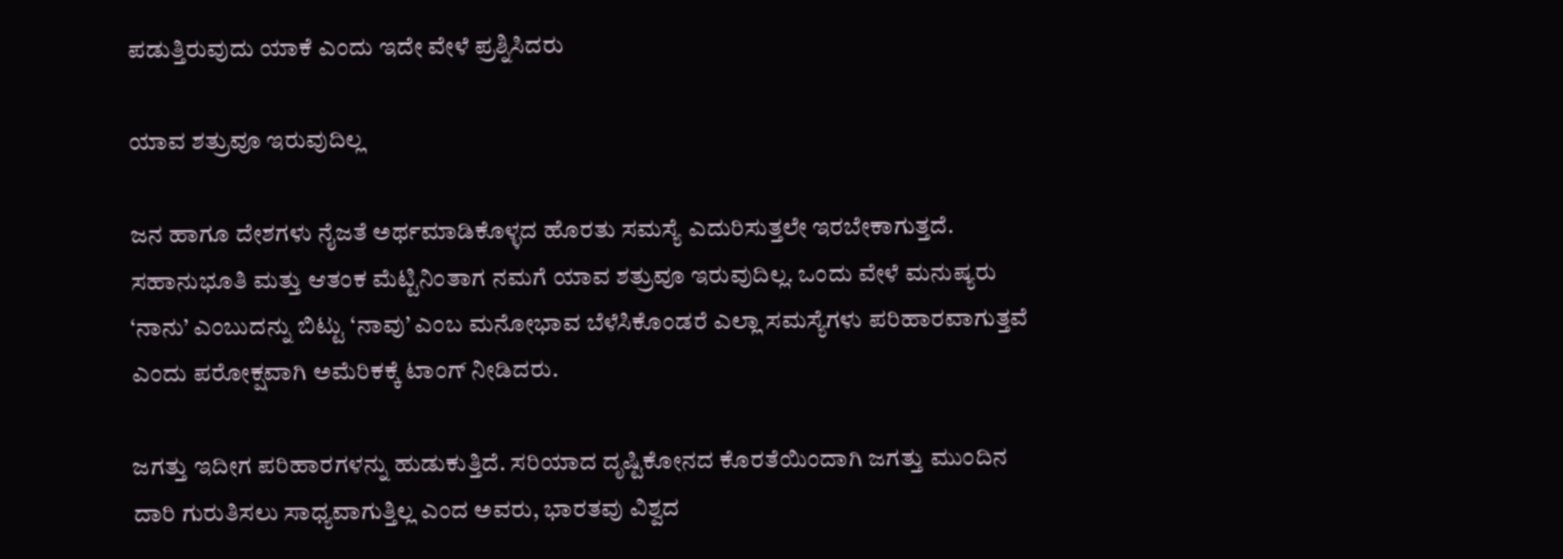ಪಡುತ್ತಿರುವುದು ಯಾಕೆ ಎಂದು ಇದೇ ವೇಳೆ ಪ್ರಶ್ನಿಸಿದರು

ಯಾವ ಶತ್ರುವೂ ಇರುವುದಿಲ್ಲ

ಜನ ಹಾಗೂ ದೇಶಗಳು ನೈಜತೆ ಅರ್ಥಮಾಡಿಕೊಳ್ಳದ ಹೊರತು ಸಮಸ್ಯೆ ಎದುರಿಸುತ್ತಲೇ ಇರಬೇಕಾಗುತ್ತದೆ. ಸಹಾನುಭೂತಿ ಮತ್ತು ಆತಂಕ ಮೆಟ್ಟಿನಿಂತಾಗ ನಮಗೆ ಯಾವ ಶತ್ರುವೂ ಇರುವುದಿಲ್ಲ. ಒಂದು ವೇಳೆ ಮನುಷ್ಯರು ‘ನಾನು’ ಎಂಬುದನ್ನು ಬಿಟ್ಟು ‘ನಾವು’ ಎಂಬ ಮನೋಭಾವ ಬೆಳೆಸಿಕೊಂಡರೆ ಎಲ್ಲಾ ಸಮಸ್ಯೆಗಳು ಪರಿಹಾರವಾಗುತ್ತವೆ ಎಂದು ಪರೋಕ್ಷವಾಗಿ ಅಮೆರಿಕಕ್ಕೆ ಟಾಂಗ್‌ ನೀಡಿದರು.

ಜಗತ್ತು ಇದೀಗ ಪರಿಹಾರಗಳನ್ನು ಹುಡುಕುತ್ತಿದೆ. ಸರಿಯಾದ ದೃಷ್ಟಿಕೋನದ ಕೊರತೆಯಿಂದಾಗಿ ಜಗತ್ತು ಮುಂದಿನ ದಾರಿ ಗುರುತಿಸಲು ಸಾಧ್ಯವಾಗುತ್ತಿಲ್ಲ ಎಂದ ಅವರು, ಭಾರತವು ವಿಶ್ವದ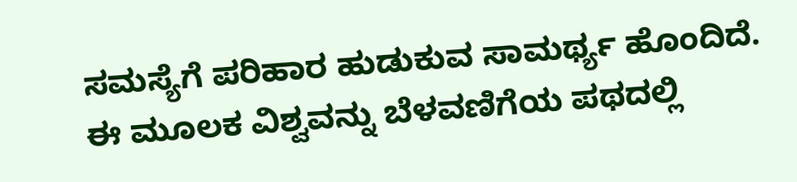ಸಮಸ್ಯೆಗೆ ಪರಿಹಾರ ಹುಡುಕುವ ಸಾಮರ್ಥ್ಯ ಹೊಂದಿದೆ. ಈ ಮೂಲಕ ವಿಶ್ವವನ್ನು ಬೆಳವಣಿಗೆಯ ಪಥದಲ್ಲಿ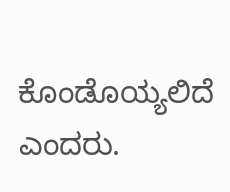ಕೊಂಡೊಯ್ಯಲಿದೆ ಎಂದರು.